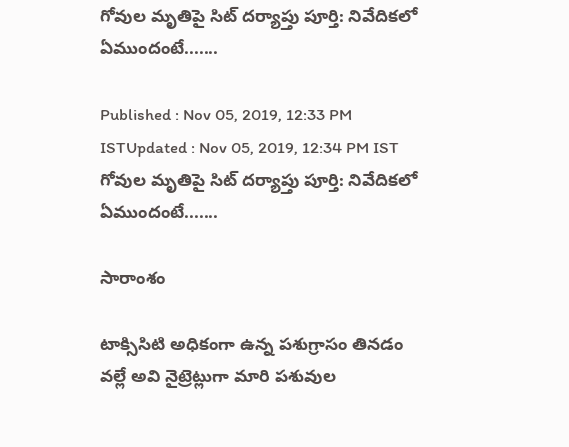గోవుల మృతిపై సిట్ దర్యాప్తు పూర్తి: నివేదికలో ఏముందంటే.......

Published : Nov 05, 2019, 12:33 PM ISTUpdated : Nov 05, 2019, 12:34 PM IST
గోవుల మృతిపై సిట్ దర్యాప్తు పూర్తి: నివేదికలో ఏముందంటే.......

సారాంశం

టాక్సిసిటి అధికంగా ఉన్న పశుగ్రాసం తినడం వల్లే అవి నైట్రెట్లుగా మారి పశువుల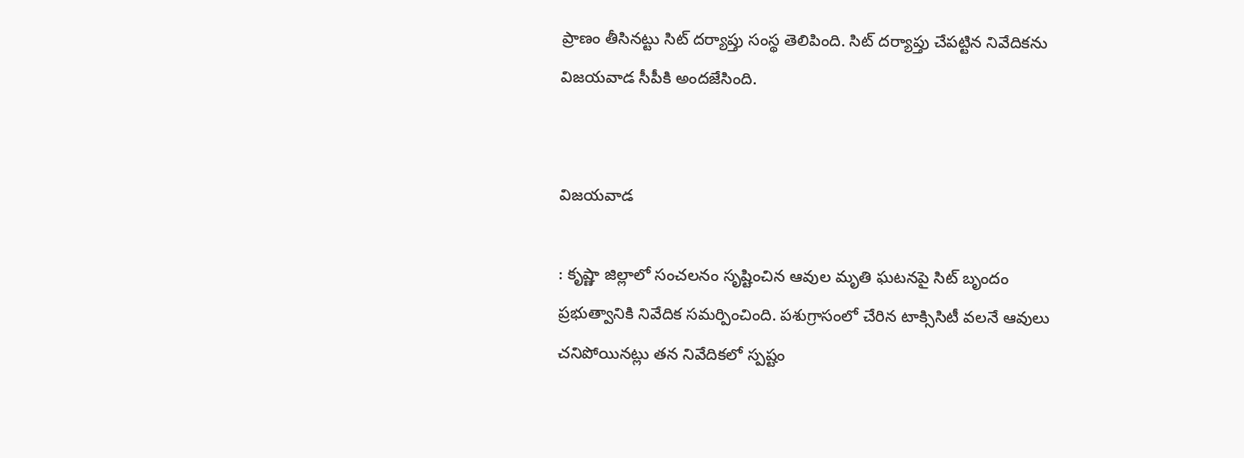ప్రాణం తీసినట్టు సిట్ దర్యాప్తు సంస్థ తెలిపింది. సిట్ దర్యాప్తు చేపట్టిన నివేదికను విజయవాడ సీపీకి అందజేసింది.


విజయవాడ

: కృష్ణా జిల్లాలో సంచలనం సృష్టించిన ఆవుల మృతి ఘటనపై సిట్ బృందం ప్రభుత్వానికి నివేదిక సమర్పించింది. పశుగ్రాసంలో చేరిన టాక్సిసిటీ వలనే ఆవులు చనిపోయినట్లు తన నివేదికలో స్పష్టం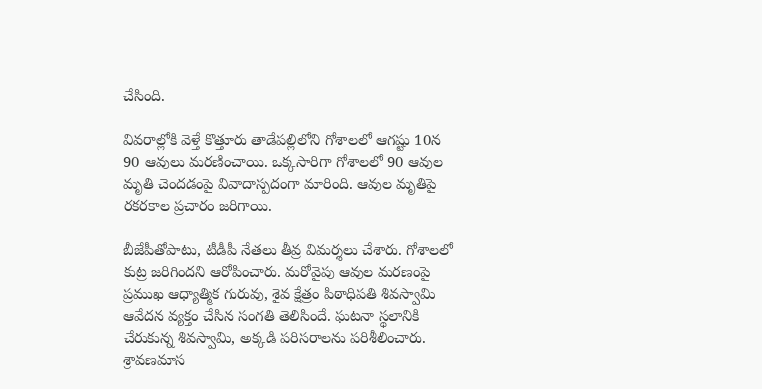చేసింది.

వివరాల్లోకి వెళ్తే కొత్తూరు తాడేపల్లిలోని గోశాలలో ఆగష్టు 10న 90 ఆవులు మరణించాయి. ఒక్కసారిగా గోశాలలో 90 ఆవుల మృతి చెందడంపై వివాదాస్పదంగా మారింది. ఆవుల మృతిపై రకరకాల ప్రచారం జరిగాయి.

బీజేపీతోపాటు, టీడీపీ నేతలు తీవ్ర విమర్శలు చేశారు. గోశాలలో కుట్ర జరిగిందని ఆరోపించారు. మరోవైపు ఆవుల మరణంపై ప్రముఖ ఆధ్యాత్మిక గురువు, శైవ క్షేత్రం పిఠాధిపతి శివస్వామి ఆవేదన వ్యక్తం చేసిన సంగతి తెలిసిందే. ఘటనా స్థలానికి చేరుకున్న శివస్వామి, అక్కడి పరిసరాలను పరిశీలించారు. శ్రావణమాస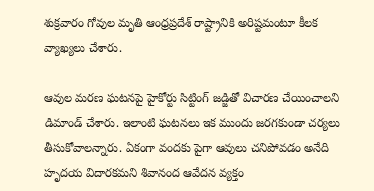శుక్రవారం గోవుల మృతి ఆంధ్రప్రదేశ్ రాష్ట్రానికి అరిష్టమంటూ కీలక వ్యాఖ్యలు చేశారు.

ఆవుల మరణ ఘటనపై హైకోర్టు సిట్టింగ్ జడ్జితో విచారణ చేయించాలని డిమాండ్ చేశారు. ఇలాంటి ఘటనలు ఇక ముందు జరగకుండా చర్యలు తీసుకోవాలన్నారు. ఏకంగా వందకు పైగా ఆవులు చనిపోవడం అనేది హృదయ విదారకమని శివానంద ఆవేదన వ్యక్తం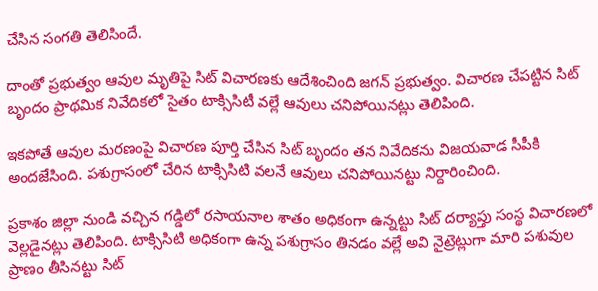చేసిన సంగతి తెలిసిందే.

దాంతో ప్రభుత్వం ఆవుల మృతిపై సిట్ విచారణకు ఆదేశించింది జగన్ ప్రభుత్వం. విచారణ చేపట్టిన సిట్ బృందం ప్రాథమిక నివేదికలో సైతం టాక్సిసిటీ వల్లే ఆవులు చనిపోయినట్లు తెలిపింది.

ఇకపోతే ఆవుల మరణంపై విచారణ పూర్తి చేసిన సిట్ బృందం తన నివేదికను విజయవాడ సీపీకి  అందజేసింది. పశుగ్రాసంలో చేరిన టాక్సిసిటి వలనే ఆవులు చనిపోయినట్టు నిర్దారించింది.

ప్రకాశం జిల్లా నుండి వచ్చిన గడ్డిలో రసాయనాల శాతం అధికంగా ఉన్నట్టు సిట్ దర్యాప్తు సంస్థ విచారణలో వెల్లడైనట్లు తెలిపింది. టాక్సిసిటి అధికంగా ఉన్న పశుగ్రాసం తినడం వల్లే అవి నైట్రెట్లుగా మారి పశువుల ప్రాణం తీసినట్టు సిట్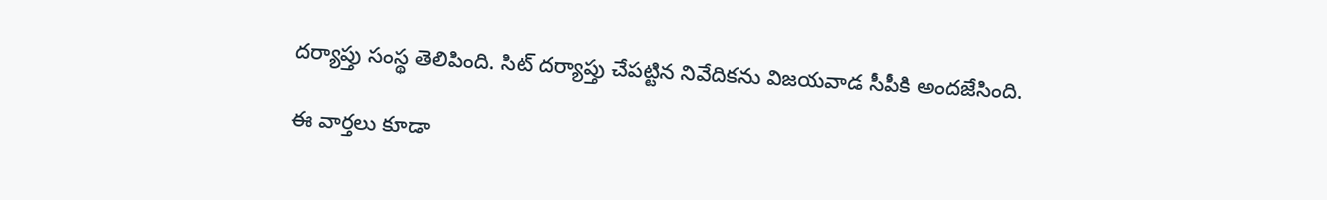దర్యాప్తు సంస్థ తెలిపింది. సిట్ దర్యాప్తు చేపట్టిన నివేదికను విజయవాడ సీపీకి అందజేసింది.

ఈ వార్తలు కూడా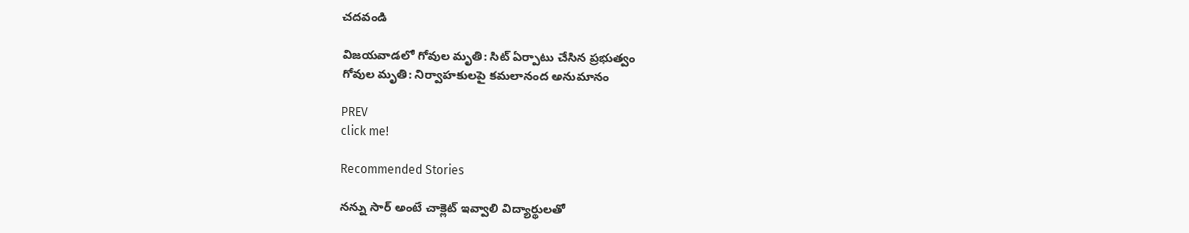చదవండి

విజయవాడలో గోవుల మృతి: సిట్ ఏర్పాటు చేసిన ప్రభుత్వం
గోవుల మృతి: నిర్వాహకులపై కమలానంద అనుమానం

PREV
click me!

Recommended Stories

నన్ను సార్ అంటే చాక్లెట్ ఇవ్వాలి విద్యార్థులతో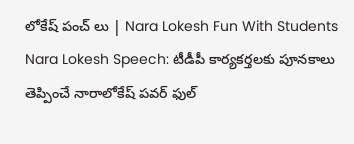లోకేష్ పంచ్ లు | Nara Lokesh Fun With Students
Nara Lokesh Speech: టీడీపీ కార్యకర్తలకు పూనకాలు తెప్పించే నారాలోకేష్ పవర్ ఫుల్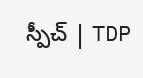స్పీచ్ | TDP